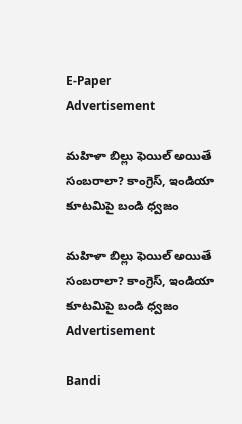E-Paper
Advertisement

మహిళా బిల్లు ఫెయిల్ అయితే సంబరాలా? కాంగ్రెస్, ఇండియా కూటమిపై బండి ధ్వజం

మహిళా బిల్లు ఫెయిల్ అయితే సంబరాలా? కాంగ్రెస్, ఇండియా కూటమిపై బండి ధ్వజం
Advertisement

Bandi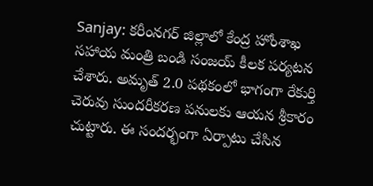Sanjay: కరీంనగర్ జిల్లాలో కేంద్ర హోంశాఖ సహాయ మంత్రి బండి సంజయ్ కీలక పర్యటన చేశారు. అమృత్ 2.0 పథకంలో భాగంగా రేకుర్తి చెరువు సుందరీకరణ పనులకు ఆయన శ్రీకారం చుట్టారు. ఈ సందర్భంగా ఏర్పాటు చేసిన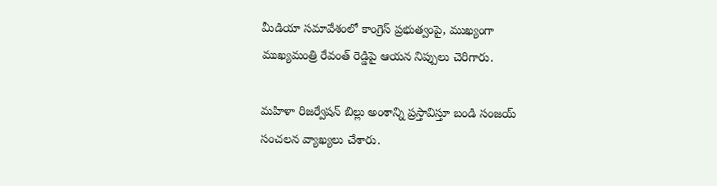మీడియా సమావేశంలో కాంగ్రెస్ ప్రభుత్వంపై, ముఖ్యంగా ముఖ్యమంత్రి రేవంత్ రెడ్డిపై ఆయన నిప్పులు చెరిగారు.

మహిళా రిజర్వేషన్ బిల్లు అంశాన్ని ప్రస్తావిస్తూ బండి సంజయ్ సంచలన వ్యాఖ్యలు చేశారు.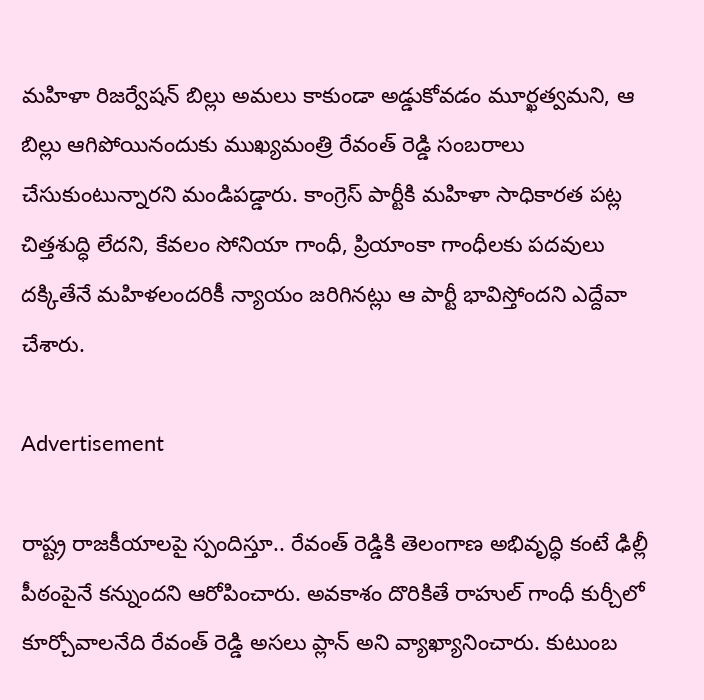మహిళా రిజర్వేషన్ బిల్లు అమలు కాకుండా అడ్డుకోవడం మూర్ఖత్వమని, ఆ బిల్లు ఆగిపోయినందుకు ముఖ్యమంత్రి రేవంత్ రెడ్డి సంబరాలు చేసుకుంటున్నారని మండిపడ్డారు. కాంగ్రెస్ పార్టీకి మహిళా సాధికారత పట్ల చిత్తశుద్ధి లేదని, కేవలం సోనియా గాంధీ, ప్రియాంకా గాంధీలకు పదవులు దక్కితేనే మహిళలందరికీ న్యాయం జరిగినట్లు ఆ పార్టీ భావిస్తోందని ఎద్దేవా చేశారు.

Advertisement

రాష్ట్ర రాజకీయాలపై స్పందిస్తూ.. రేవంత్ రెడ్డికి తెలంగాణ అభివృద్ధి కంటే ఢిల్లీ పీఠంపైనే కన్నుందని ఆరోపించారు. అవకాశం దొరికితే రాహుల్ గాంధీ కుర్చీలో కూర్చోవాలనేది రేవంత్ రెడ్డి అసలు ప్లాన్ అని వ్యాఖ్యానించారు. కుటుంబ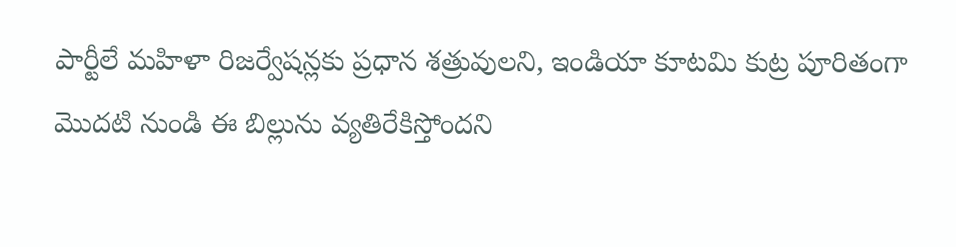పార్టీలే మహిళా రిజర్వేషన్లకు ప్రధాన శత్రువులని, ఇండియా కూటమి కుట్ర పూరితంగా మొదటి నుండి ఈ బిల్లును వ్యతిరేకిస్తోందని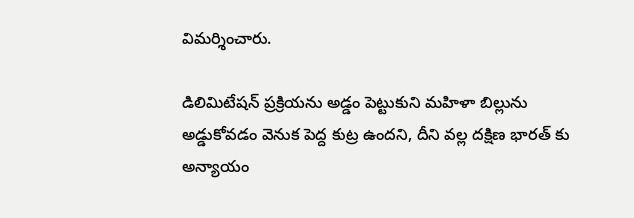విమర్శించారు.

డిలిమిటేషన్ ప్రక్రియను అడ్డం పెట్టుకుని మహిళా బిల్లును అడ్డుకోవడం వెనుక పెద్ద కుట్ర ఉందని, దీని వల్ల దక్షిణ భారత్ కు అన్యాయం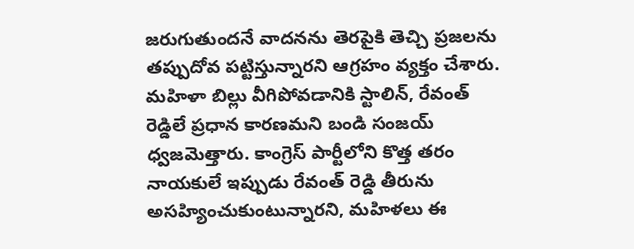జరుగుతుందనే వాదనను తెరపైకి తెచ్చి ప్రజలను తప్పుదోవ పట్టిస్తున్నారని ఆగ్రహం వ్యక్తం చేశారు. మహిళా బిల్లు వీగిపోవడానికి స్టాలిన్, రేవంత్ రెడ్డిలే ప్రధాన కారణమని బండి సంజయ్ ధ్వజమెత్తారు. కాంగ్రెస్ పార్టీలోని కొత్త తరం నాయకులే ఇప్పుడు రేవంత్ రెడ్డి తీరును అసహ్యించుకుంటున్నారని, మహిళలు ఈ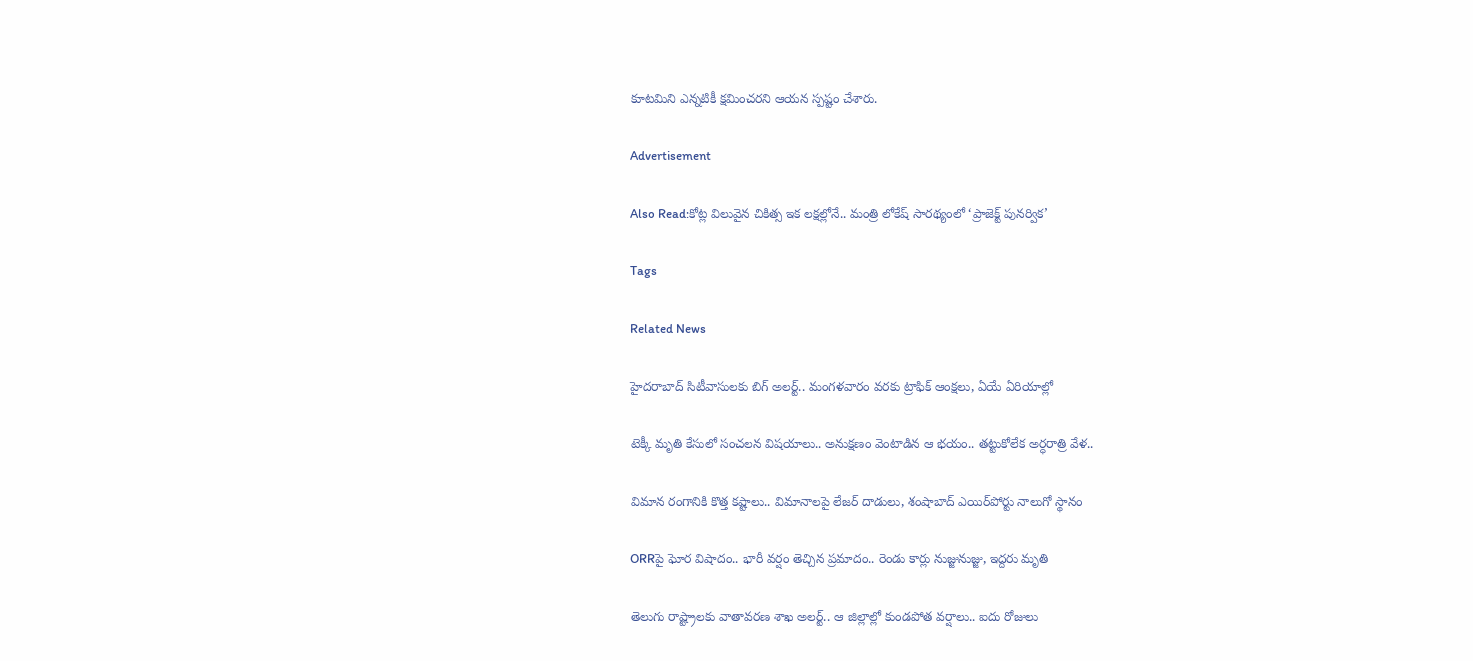కూటమిని ఎన్నటికీ క్షమించరని ఆయన స్పష్టం చేశారు.

Advertisement

Also Read:కోట్ల విలువైన చికిత్స ఇక లక్షల్లోనే.. మంత్రి లోకేష్ సారథ్యంలో ‘ప్రాజెక్ట్ పునర్విక’

Tags

Related News

హైదరాబాద్ సిటీవాసులకు బిగ్ అలర్ట్.. మంగళవారం వరకు ట్రాఫిక్ ఆంక్షలు, ఏయే ఏరియాల్లో

టెక్కీ మృతి కేసులో సంచలన విషయాలు.. అనుక్షణం వెంటాడిన ఆ భయం.. తట్టుకోలేక అర్ధరాత్రి వేళ..

విమాన రంగానికి కొత్త కష్టాలు.. విమానాలపై లేజర్ దాడులు, శంషాబాద్ ఎయిర్‌పోర్టు నాలుగో స్థానం

ORRపై ఘోర విషాదం.. భారీ వర్షం తెచ్చిన ప్రమాదం.. రెండు కార్లు నుజ్జునుజ్జు, ఇద్దరు మృతి

తెలుగు రాష్ట్రాలకు వాతావరణ శాఖ అలర్ట్.. ఆ జిల్లాల్లో కుండపోత వర్షాలు.. ఐదు రోజులు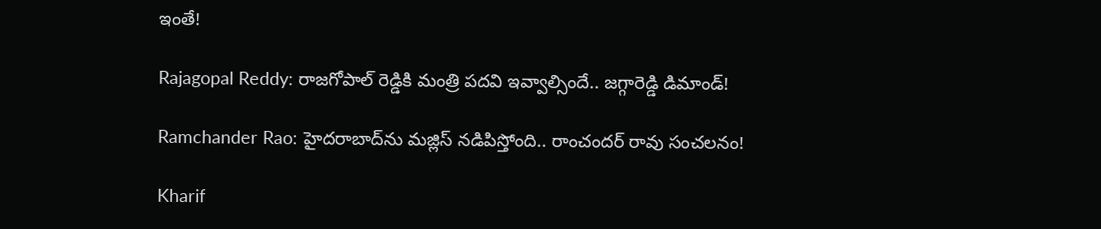ఇంతే!

Rajagopal Reddy: రాజగోపాల్ రెడ్డికి మంత్రి పదవి ఇవ్వాల్సిందే.. జగ్గారెడ్డి డిమాండ్!

Ramchander Rao: హైదరాబాద్‌ను మజ్లిస్ నడిపిస్తోంది.. రాంచందర్ రావు సంచలనం!

Kharif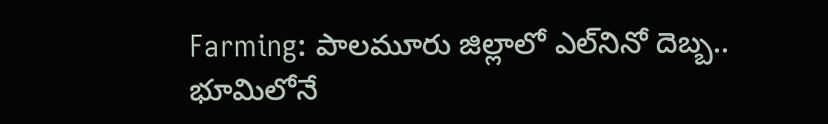Farming: పాలమూరు జిల్లాలో ఎల్‌నినో దెబ్బ.. భూమిలోనే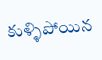కుళ్ళిపోయిన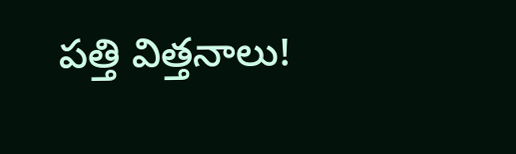పత్తి విత్తనాలు!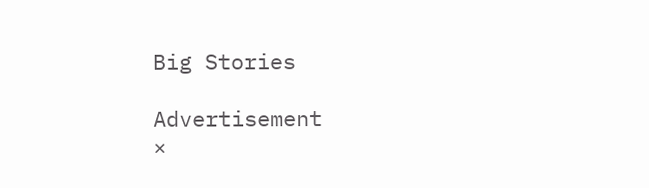Big Stories

Advertisement
×